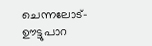ചെന്നലോട്-ഊട്ടുപാറ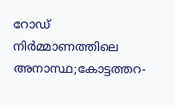റോഡ് നിര്‍മ്മാണത്തിലെ അനാസ്ഥ;കോട്ടത്തറ-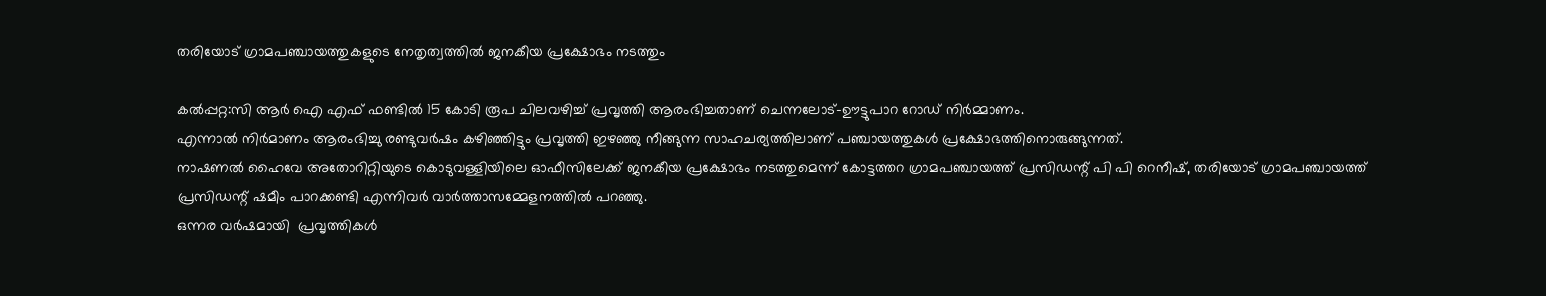തരിയോട് ഗ്രാമപഞ്ചായത്തുകളുടെ നേതൃത്വത്തില്‍ ജനകീയ പ്രക്ഷോഭം നടത്തും

കല്‍പ്പറ്റ:സി ആര്‍ ഐ എഫ് ഫണ്ടില്‍ 15 കോടി രൂപ ചിലവഴിച്ച് പ്രവൃത്തി ആരംഭിച്ചതാണ് ചെന്നലോട്-ഊട്ടുപാറ റോഡ് നിര്‍മ്മാണം.
എന്നാൽ നിർമാണം ആരംഭിച്ചു രണ്ടുവര്‍ഷം കഴിഞ്ഞിട്ടും പ്രവൃത്തി ഇഴഞ്ഞു നീങ്ങുന്ന സാഹചര്യത്തിലാണ് പഞ്ചായത്തുകൾ പ്രക്ഷോഭത്തിനൊരുങ്ങുന്നത്.
നാഷണല്‍ ഹൈവേ അതോറിറ്റിയുടെ കൊടുവള്ളിയിലെ ഓഫീസിലേക്ക് ജനകീയ പ്രക്ഷോഭം നടത്തുമെന്ന് കോട്ടത്തറ ഗ്രാമപഞ്ചായത്ത് പ്രസിഡന്റ് പി പി റെനീഷ്, തരിയോട് ഗ്രാമപഞ്ചായത്ത് പ്രസിഡന്റ് ഷമീം പാറക്കണ്ടി എന്നിവര്‍ വാര്‍ത്താസമ്മേളനത്തില്‍ പറഞ്ഞു.
ഒന്നര വര്‍ഷമായി  പ്രവൃത്തികള്‍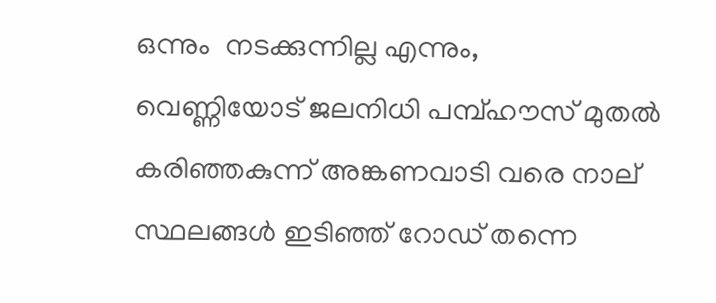ഒന്നും  നടക്കുന്നില്ല എന്നും,
വെണ്ണിയോട് ജലനിധി പമ്പ്ഹൗസ് മുതല്‍ കരിഞ്ഞകുന്ന് അങ്കണവാടി വരെ നാല് സ്ഥലങ്ങള്‍ ഇടിഞ്ഞ് റോഡ് തന്നെ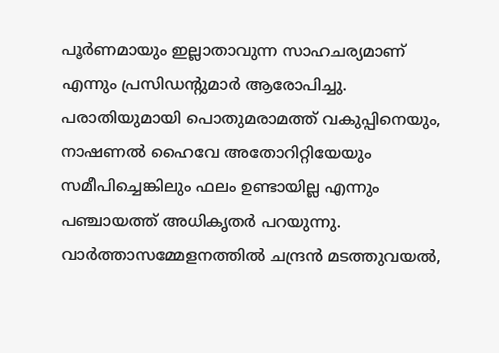പൂര്‍ണമായും ഇല്ലാതാവുന്ന സാഹചര്യമാണ് എന്നും പ്രസിഡന്റുമാർ ആരോപിച്ചു. പരാതിയുമായി പൊതുമരാമത്ത് വകുപ്പിനെയും,
നാഷണല്‍ ഹൈവേ അതോറിറ്റിയേയും
സമീപിച്ചെങ്കിലും ഫലം ഉണ്ടായില്ല എന്നും പഞ്ചായത്ത്‌ അധികൃതർ പറയുന്നു.
വാര്‍ത്താസമ്മേളനത്തില്‍ ചന്ദ്രന്‍ മടത്തുവയല്‍,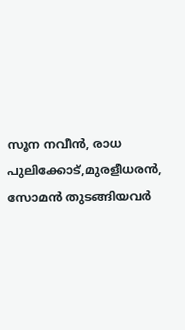സൂന നവീന്‍, രാധ പുലിക്കോട്,മുരളീധരന്‍, സോമന്‍ തുടങ്ങിയവര്‍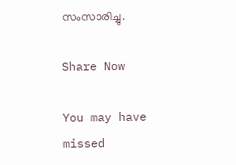സംസാരിച്ചു.

Share Now

You may have missed